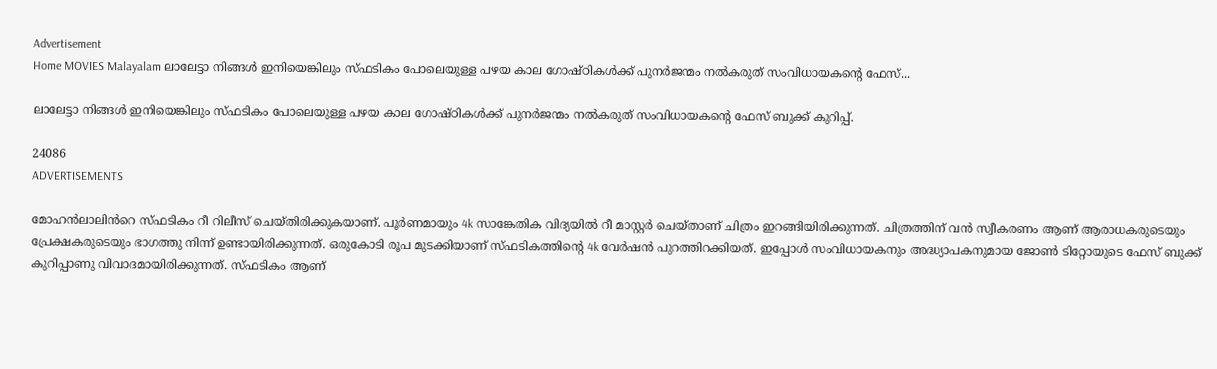Advertisement
Home MOVIES Malayalam ലാലേട്ടാ നിങ്ങൾ ഇനിയെങ്കിലും സ്ഫടികം പോലെയുള്ള പഴയ കാല ഗോഷ്ഠികൾക്ക് പുനർജന്മം നൽകരുത് സംവിധായകന്റെ ഫേസ്...

ലാലേട്ടാ നിങ്ങൾ ഇനിയെങ്കിലും സ്ഫടികം പോലെയുള്ള പഴയ കാല ഗോഷ്ഠികൾക്ക് പുനർജന്മം നൽകരുത് സംവിധായകന്റെ ഫേസ് ബുക്ക് കുറിപ്പ്.

24086
ADVERTISEMENTS

മോഹൻലാലിൻറെ സ്ഫടികം റീ റിലീസ് ചെയ്തിരിക്കുകയാണ്. പൂർണമായും 4k സാങ്കേതിക വിദ്യയിൽ റീ മാസ്റ്റർ ചെയ്താണ് ചിത്രം ഇറങ്ങിയിരിക്കുന്നത്. ചിത്രത്തിന് വൻ സ്വീകരണം ആണ് ആരാധകരുടെയും പ്രേക്ഷകരുടെയും ഭാഗത്തു നിന്ന് ഉണ്ടായിരിക്കുന്നത്. ഒരുകോടി രൂപ മുടക്കിയാണ് സ്ഫടികത്തിന്റെ 4k വേർഷൻ പുറത്തിറക്കിയത്. ഇപ്പോൾ സംവിധായകനും അദ്ധ്യാപകനുമായ ജോൺ ടിറ്റോയുടെ ഫേസ് ബുക്ക് കുറിപ്പാണു വിവാദമായിരിക്കുന്നത്. സ്ഫടികം ആണ്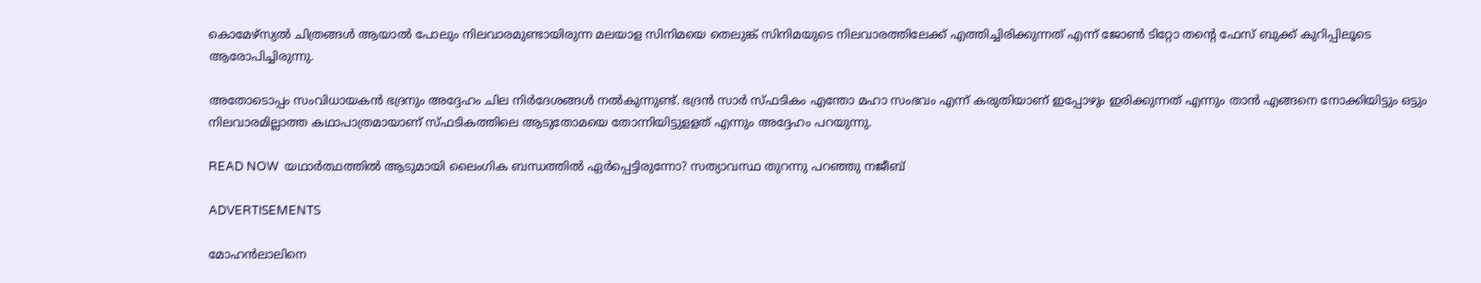കൊമേഴ്സ്യൽ ചിത്രങ്ങൾ ആയാൽ പോലും നിലവാരമുണ്ടായിരുന്ന മലയാള സിനിമയെ തെലുങ്ക് സിനിമയുടെ നിലവാരത്തിലേക്ക് എത്തിച്ചിരിക്കുന്നത് എന്ന് ജോൺ ടിറ്റോ തന്റെ ഫേസ് ബുക്ക് കുറിപ്പിലൂടെ ആരോപിച്ചിരുന്നു.

അതോടൊപ്പം സംവിധായകൻ ഭദ്രനും അദ്ദേഹം ചില നിർദേശങ്ങൾ നൽകുന്നുണ്ട്. ഭദ്രൻ സാർ സ്ഫടികം എന്തോ മഹാ സംഭവം എന്ന് കരുതിയാണ് ഇപ്പോഴും ഇരിക്കുന്നത് എന്നും താൻ എങ്ങനെ നോക്കിയിട്ടും ഒട്ടും നിലവാരമില്ലാത്ത കഥാപാത്രമായാണ് സ്ഫടികത്തിലെ ആടുതോമയെ തോന്നിയിട്ടുളളത് എന്നും അദ്ദേഹം പറയുന്നു.

READ NOW  യഥാർത്ഥത്തിൽ ആടുമായി ലൈംഗിക ബന്ധത്തിൽ ഏർപ്പെട്ടിരുന്നോ? സത്യാവസ്ഥ തുറന്നു പറഞ്ഞു നജീബ്

ADVERTISEMENTS

മോഹൻലാലിനെ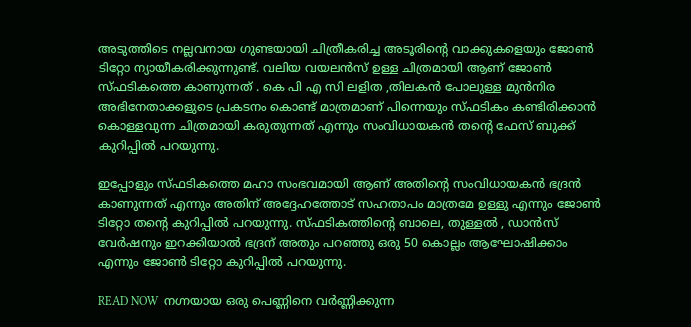അടുത്തിടെ നല്ലവനായ ഗുണ്ടയായി ചിത്രീകരിച്ച അടൂരിന്റെ വാക്കുകളെയും ജോൺ ടിറ്റോ ന്യായീകരിക്കുന്നുണ്ട്. വലിയ വയലൻസ് ഉള്ള ചിത്രമായി ആണ് ജോൺ സ്ഫടികത്തെ കാണുന്നത് . കെ പി എ സി ലളിത ,തിലകൻ പോലുള്ള മുൻനിര അഭിനേതാക്കളുടെ പ്രകടനം കൊണ്ട് മാത്രമാണ് പിന്നെയും സ്ഫടികം കണ്ടിരിക്കാൻ കൊള്ളവുന്ന ചിത്രമായി കരുതുന്നത് എന്നും സംവിധായകൻ തന്റെ ഫേസ് ബുക്ക് കുറിപ്പിൽ പറയുന്നു.

ഇപ്പോളും സ്ഫടികത്തെ മഹാ സംഭവമായി ആണ് അതിന്റെ സംവിധായകൻ ഭദ്രൻ കാണുന്നത് എന്നും അതിന് അദ്ദേഹത്തോട് സഹതാപം മാത്രമേ ഉള്ളു എന്നും ജോൺ ടിറ്റോ തന്റെ കുറിപ്പിൽ പറയുന്നു. സ്ഫടികത്തിന്റെ ബാലെ, തുള്ളൽ , ഡാൻസ് വേർഷനും ഇറക്കിയാൽ ഭദ്രന് അതും പറഞ്ഞു ഒരു 50 കൊല്ലം ആഘോഷിക്കാം എന്നും ജോൺ ടിറ്റോ കുറിപ്പിൽ പറയുന്നു.

READ NOW  നഗ്നയായ ഒരു പെണ്ണിനെ വർണ്ണിക്കുന്ന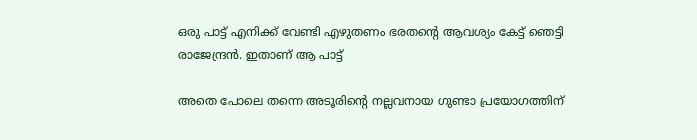ഒരു പാട്ട് എനിക്ക് വേണ്ടി എഴുതണം ഭരതന്റെ ആവശ്യം കേട്ട് ഞെട്ടി രാജേന്ദ്രൻ. ഇതാണ് ആ പാട്ട്

അതെ പോലെ തന്നെ അടൂരിന്റെ നല്ലവനായ ഗുണ്ടാ പ്രയോഗത്തിന്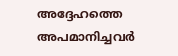അദ്ദേഹത്തെ അപമാനിച്ചവർ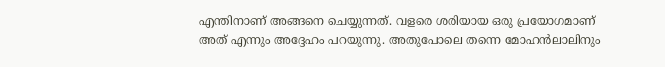എന്തിനാണ് അങ്ങനെ ചെയ്യുന്നത്. വളരെ ശരിയായ ഒരു പ്രയോഗമാണ് അത് എന്നും അദ്ദേഹം പറയുന്നു. അതുപോലെ തന്നെ മോഹൻലാലിനും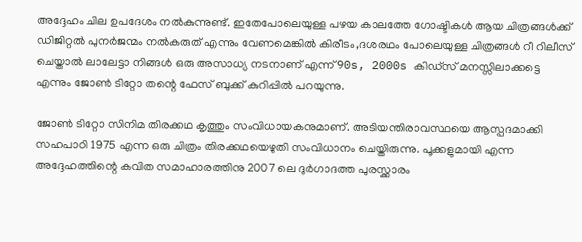അദ്ദേഹം ചില ഉപദേശം നൽകുന്നുണ്ട്. ഇതേപോലെയുള്ള പഴയ കാലത്തേ ഗോഷ്ടികൾ ആയ ചിത്രങ്ങൾക്ക് ഡിജിറ്റൽ പുനർജന്മം നൽകരുത് എന്നും വേണമെങ്കിൽ കിരീടം,ദശരഥം പോലെയുള്ള ചിത്രങ്ങൾ റീ റിലീസ് ചെയ്താൽ ലാലേട്ടാ നിങ്ങൾ ഒരു അസാധ്യ നടനാണ് എന്ന് 90s, 2000s കിഡ്സ് മനസ്സിലാക്കട്ടെ എന്നും ജോൺ ടിറ്റോ തന്റെ ഫേസ് ബുക്ക് കുറിപ്പിൽ പറയുന്നു.

ജോൺ ടിറ്റോ സിനിമ തിരക്കഥ കൃത്തും സംവിധായകനുമാണ്. അടിയന്തിരാവസ്ഥയെ ആസ്പദമാക്കി സഹപാഠി 1975 എന്ന ഒരു ചിത്രം തിരക്കഥയെഴുതി സംവിധാനം ചെയ്തിരുന്നു. പൂക്കളുമായി എന്ന അദ്ദേഹത്തിന്റെ കവിത സമാഹാരത്തിനു 2007 ലെ ദുർഗാദത്ത പുരസ്ക്കാരം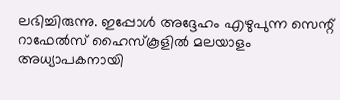ലഭിച്ചിരുന്നു. ഇപ്പോൾ അദ്ദേഹം എഴുപുന്ന സെന്റ് റാഫേല്‍സ് ഹൈസ്‌കൂളില്‍ മലയാളം അധ്യാപകനായി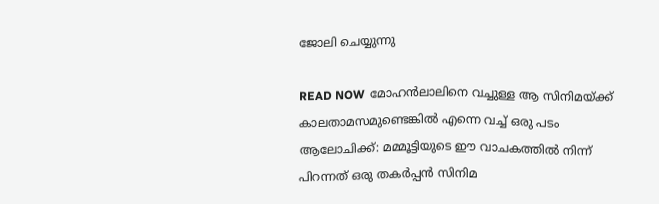ജോലി ചെയ്യുന്നു

READ NOW  മോഹൻലാലിനെ വച്ചുള്ള ആ സിനിമയ്ക്ക് കാലതാമസമുണ്ടെങ്കിൽ എന്നെ വച്ച് ഒരു പടം ആലോചിക്ക്: മമ്മൂട്ടിയുടെ ഈ വാചകത്തില്‍ നിന്ന് പിറന്നത് ഒരു തകര്‍പ്പന്‍ സിനിമ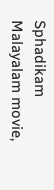Sphadikam Malayalam movie,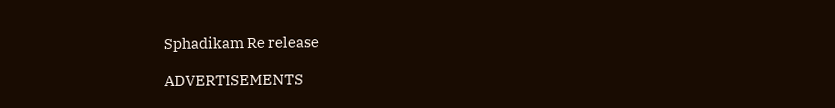Sphadikam Re release

ADVERTISEMENTS